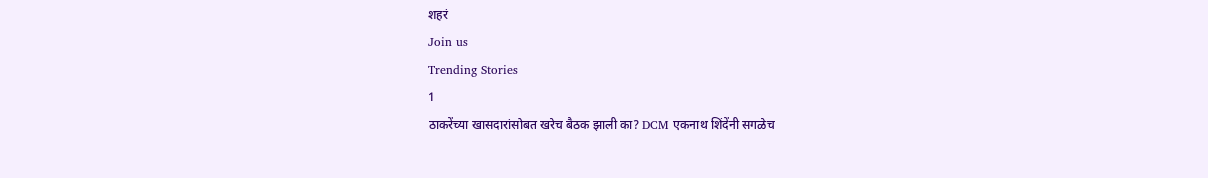शहरं
Join us
Trending Stories
1
ठाकरेंच्या खासदारांसोबत खरेच बैठक झाली का? DCM एकनाथ शिंदेंनी सगळेच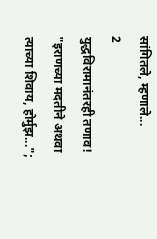सांगितले, म्हणाले...
2
युद्धविरामानंतरही तणाव! "इराणच्या मदतीने अथवा त्याच्या शिवाय, होर्मुझ...";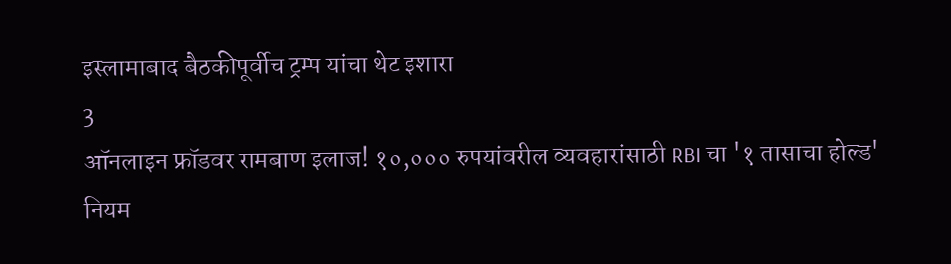इस्लामाबाद बैठकीपूर्वीच ट्रम्प यांचा थेट इशारा
3
ऑनलाइन फ्रॉडवर रामबाण इलाज! १०,००० रुपयांवरील व्यवहारांसाठी RBI चा '१ तासाचा होल्ड' नियम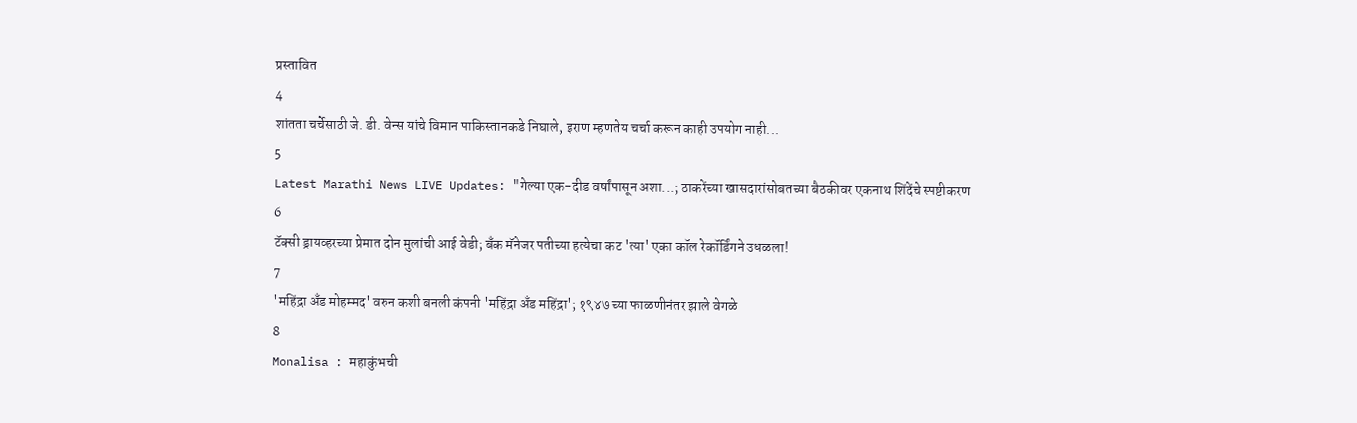प्रस्तावित
4
शांतता चर्चेसाठी जे. डी. वेन्स यांचे विमान पाकिस्तानकडे निघाले, इराण म्हणतेय चर्चा करून काही उपयोग नाही...
5
Latest Marathi News LIVE Updates: "गेल्या एक-दीड वर्षांपासून अशा...; ठाकरेंच्या खासदारांसोबतच्या बैठकीवर एकनाथ शिंदेंचे स्पष्टीकरण
6
टॅक्सी ड्रायव्हरच्या प्रेमात दोन मुलांची आई वेडी; बँक मॅनेजर पतीच्या हत्येचा कट 'त्या' एका कॉल रेकॉर्डिंगने उधळला!
7
'महिंद्रा अँड मोहम्मद' वरुन कशी बनली कंपनी 'महिंद्रा अँड महिंद्रा'; १९४७ च्या फाळणीनंतर झाले वेगळे
8
Monalisa : महाकुंभची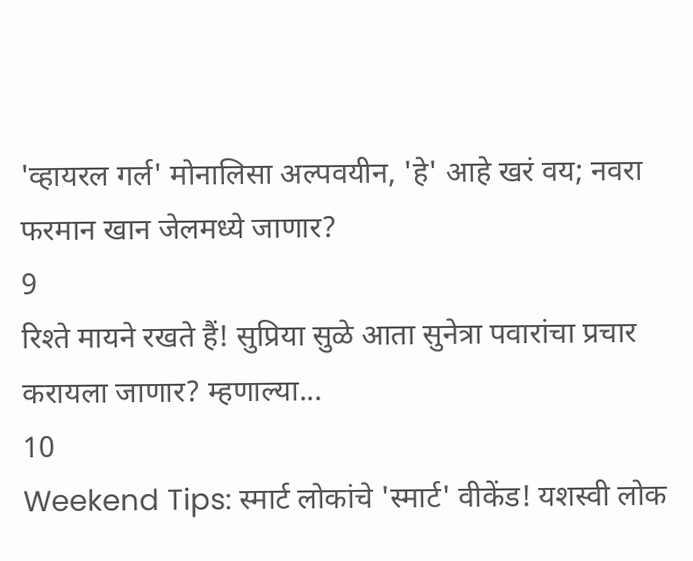'व्हायरल गर्ल' मोनालिसा अल्पवयीन, 'हे' आहे खरं वय; नवरा फरमान खान जेलमध्ये जाणार?
9
रिश्ते मायने रखते हैं! सुप्रिया सुळे आता सुनेत्रा पवारांचा प्रचार करायला जाणार? म्हणाल्या...
10
Weekend Tips: स्मार्ट लोकांचे 'स्मार्ट' वीकेंड! यशस्वी लोक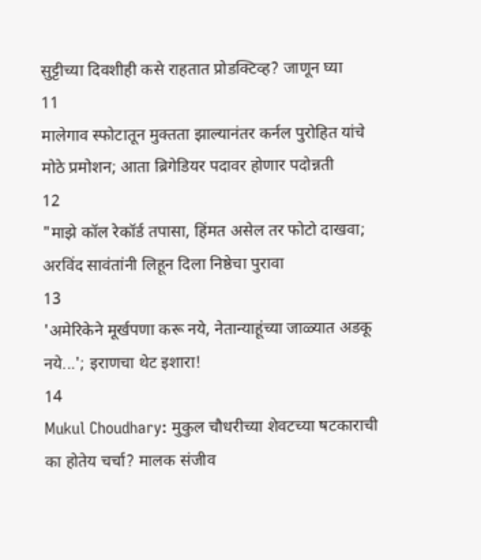सुट्टीच्या दिवशीही कसे राहतात प्रोडक्टिव्ह? जाणून घ्या
11
मालेगाव स्फोटातून मुक्तता झाल्यानंतर कर्नल पुरोहित यांचे मोठे प्रमोशन; आता ब्रिगेडियर पदावर होणार पदोन्नती
12
"माझे कॉल रेकॉर्ड तपासा, हिंमत असेल तर फोटो दाखवा; अरविंद सावंतांनी लिहून दिला निष्ठेचा पुरावा
13
'अमेरिकेने मूर्खपणा करू नये, नेतान्याहूंच्या जाळ्यात अडकू नये...'; इराणचा थेट इशारा!
14
Mukul Choudhary: मुकुल चौधरीच्या शेवटच्या षटकाराची का होतेय चर्चा? मालक संजीव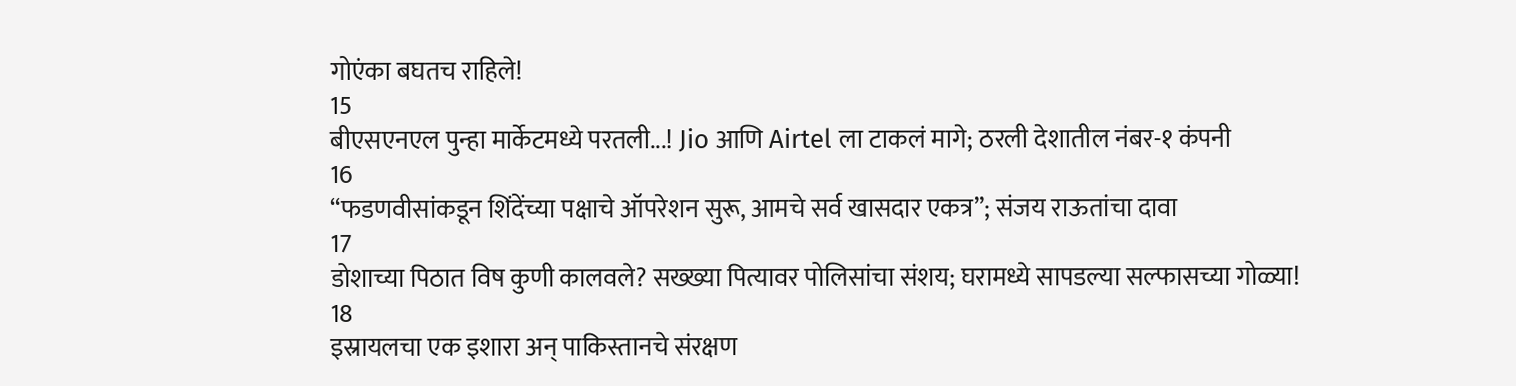गोएंका बघतच राहिले!
15
बीएसएनएल पुन्हा मार्केटमध्ये परतली...! Jio आणि Airtel ला टाकलं मागे; ठरली देशातील नंबर-१ कंपनी
16
“फडणवीसांकडून शिंदेंच्या पक्षाचे ऑपरेशन सुरू, आमचे सर्व खासदार एकत्र”; संजय राऊतांचा दावा
17
डोशाच्या पिठात विष कुणी कालवले? सख्ख्या पित्यावर पोलिसांचा संशय; घरामध्ये सापडल्या सल्फासच्या गोळ्या!
18
इस्रायलचा एक इशारा अन् पाकिस्तानचे संरक्षण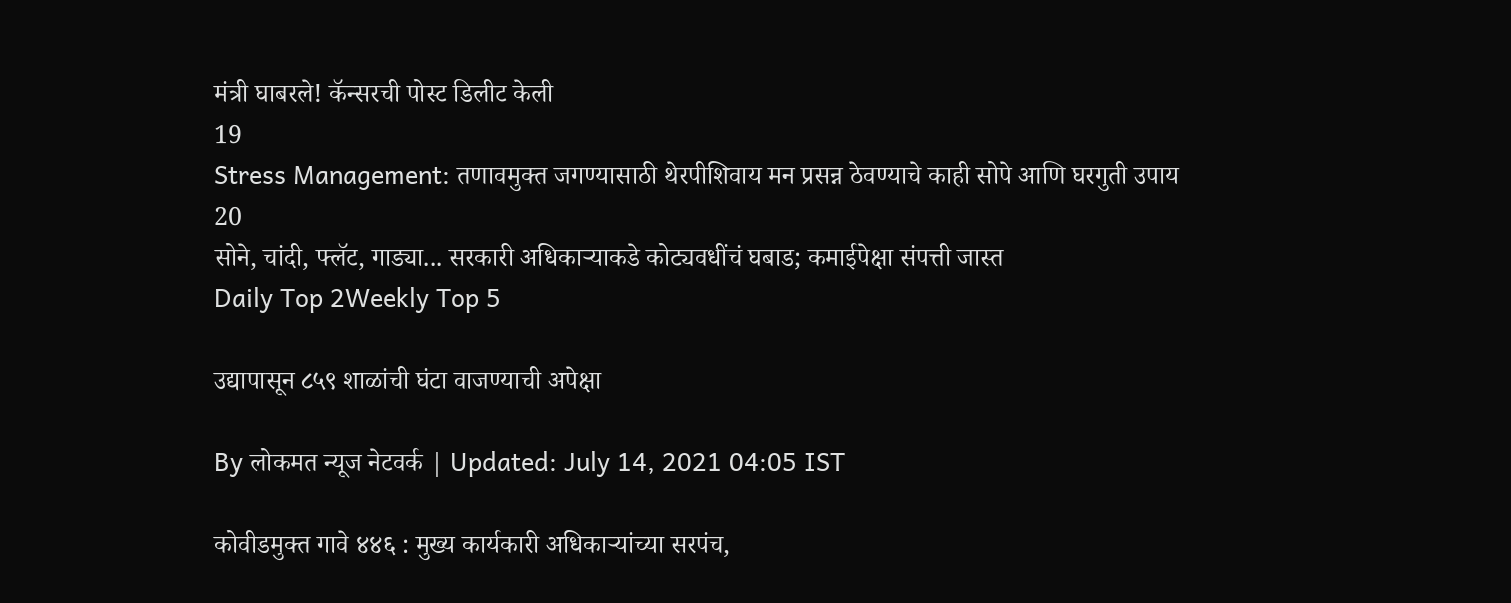मंत्री घाबरले! कॅन्सरची पोस्ट डिलीट केली
19
Stress Management: तणावमुक्त जगण्यासाठी थेरपीशिवाय मन प्रसन्न ठेवण्याचे काही सोपे आणि घरगुती उपाय
20
सोने, चांदी, फ्लॅट, गाड्या... सरकारी अधिकाऱ्याकडे कोट्यवधींचं घबाड; कमाईपेक्षा संपत्ती जास्त
Daily Top 2Weekly Top 5

उद्यापासून ८५९ शाळांची घंटा वाजण्याची अपेक्षा

By लोकमत न्यूज नेटवर्क | Updated: July 14, 2021 04:05 IST

कोवीडमुक्त गावे ४४६ : मुख्य कार्यकारी अधिकाऱ्यांच्या सरपंच,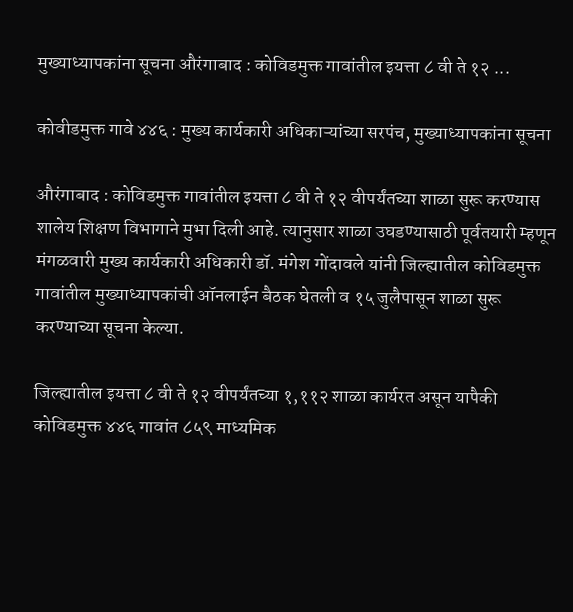मुख्याध्यापकांना सूचना औरंगाबाद : कोविडमुक्त गावांतील इयत्ता ८ वी ते १२ ...

कोवीडमुक्त गावे ४४६ : मुख्य कार्यकारी अधिकाऱ्यांच्या सरपंच, मुख्याध्यापकांना सूचना

औरंगाबाद : कोविडमुक्त गावांतील इयत्ता ८ वी ते १२ वीपर्यंतच्या शाळा सुरू करण्यास शालेय शिक्षण विभागाने मुभा दिली आहे. त्यानुसार शाळा उघडण्यासाठी पूर्वतयारी म्हणून मंगळवारी मुख्य कार्यकारी अधिकारी डॉ. मंगेश गोंदावले यांनी जिल्ह्यातील कोविडमुक्त गावांतील मुख्याध्यापकांची ऑनलाईन बैठक घेतली व १५ जुलैपासून शाळा सुरू करण्याच्या सूचना केल्या.

जिल्ह्यातील इयत्ता ८ वी ते १२ वीपर्यंतच्या १,११२ शाळा कार्यरत असून यापैकी कोविडमुक्त ४४६ गावांत ८५९ माध्यमिक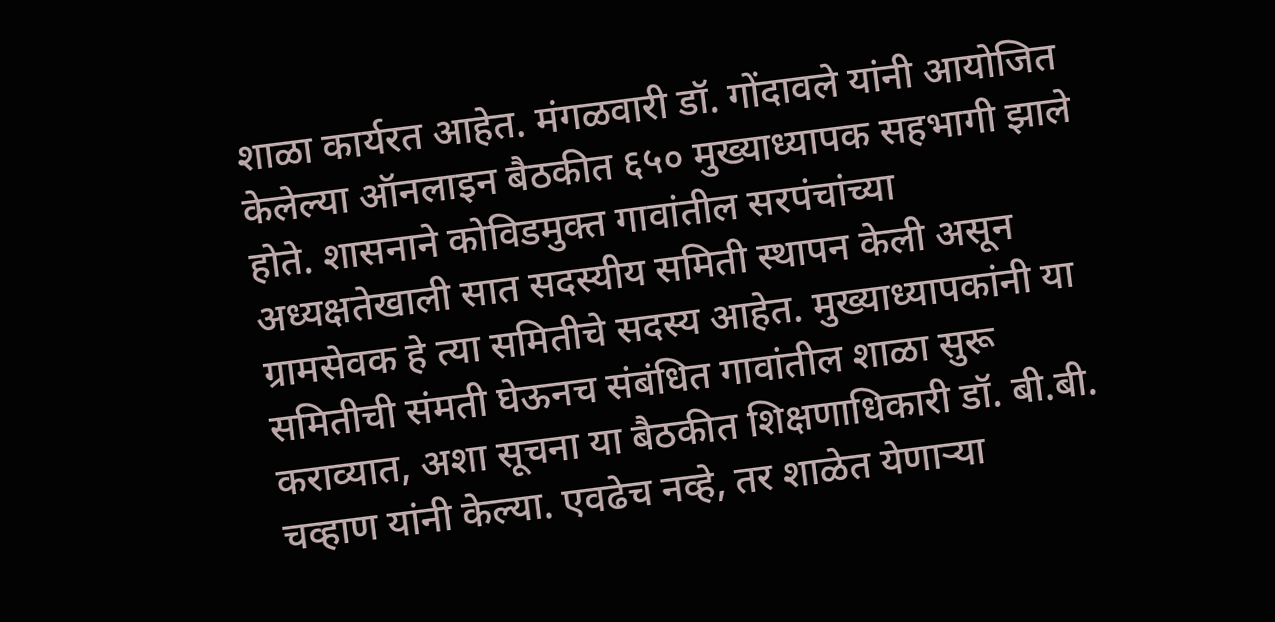शाळा कार्यरत आहेत. मंगळवारी डॉ. गोंदावले यांनी आयोजित केलेल्या ऑनलाइन बैठकीत ६५० मुख्याध्यापक सहभागी झाले होते. शासनाने कोविडमुक्त गावांतील सरपंचांच्या अध्यक्षतेखाली सात सदस्यीय समिती स्थापन केली असून ग्रामसेवक हे त्या समितीचे सदस्य आहेत. मुख्याध्यापकांनी या समितीची संमती घेऊनच संबंधित गावांतील शाळा सुरू कराव्यात, अशा सूचना या बैठकीत शिक्षणाधिकारी डॉ. बी.बी. चव्हाण यांनी केल्या. एवढेच नव्हे, तर शाळेत येणाऱ्या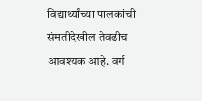विद्यार्थ्यांच्या पालकांची संमतीदेखील तेवढीच आवश्यक आहे. वर्ग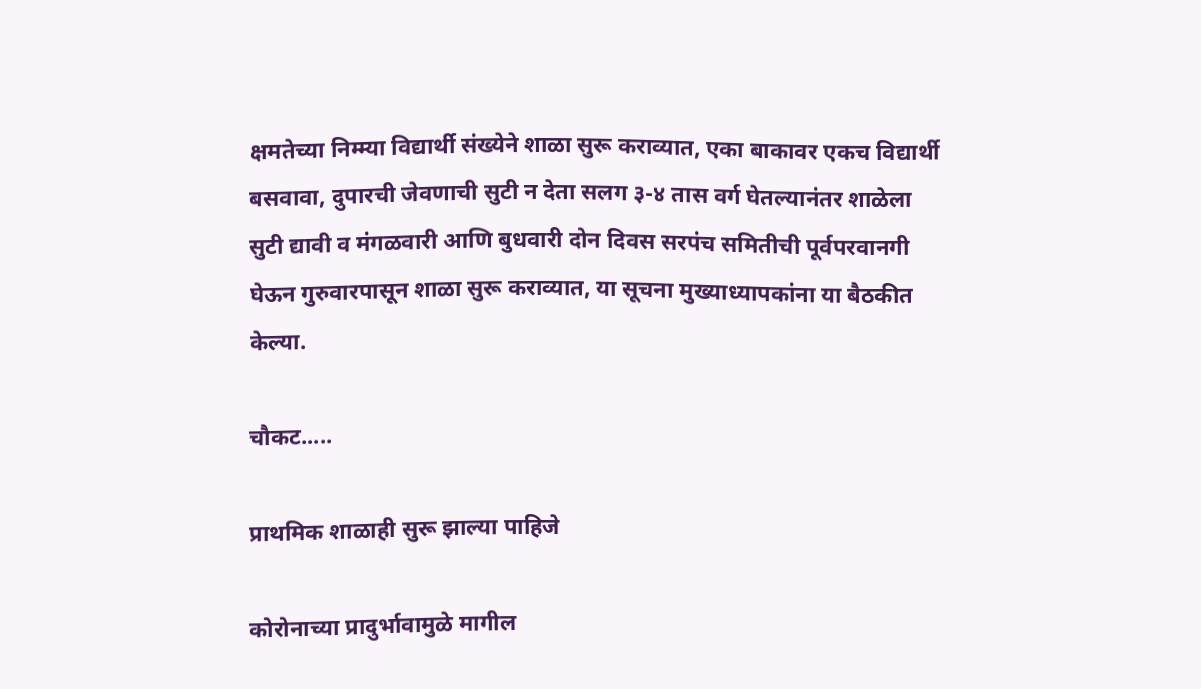क्षमतेच्या निम्म्या विद्यार्थी संख्येने शाळा सुरू कराव्यात, एका बाकावर एकच विद्यार्थी बसवावा, दुपारची जेवणाची सुटी न देता सलग ३-४ तास वर्ग घेतल्यानंतर शाळेला सुटी द्यावी व मंगळवारी आणि बुधवारी दोन दिवस सरपंच समितीची पूर्वपरवानगी घेऊन गुरुवारपासून शाळा सुरू कराव्यात, या सूचना मुख्याध्यापकांना या बैठकीत केल्या.

चौकट.....

प्राथमिक शाळाही सुरू झाल्या पाहिजे

कोरोनाच्या प्रादुर्भावामुळे मागील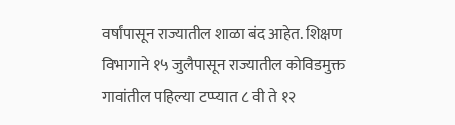वर्षांपासून राज्यातील शाळा बंद आहेत. शिक्षण विभागाने १५ जुलैपासून राज्यातील कोविडमुक्त गावांतील पहिल्या टप्प्यात ८ वी ते १२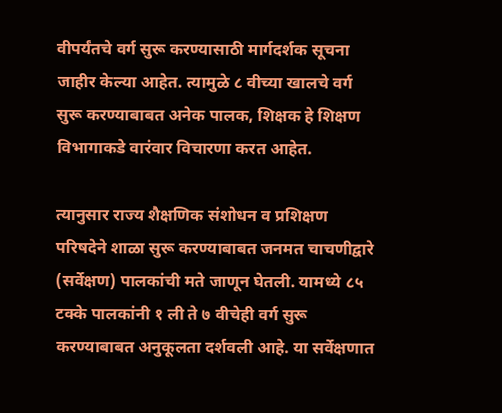वीपर्यंतचे वर्ग सुरू करण्यासाठी मार्गदर्शक सूचना जाहीर केल्या आहेत. त्यामुळे ८ वीच्या खालचे वर्ग सुरू करण्याबाबत अनेक पालक, शिक्षक हे शिक्षण विभागाकडे वारंवार विचारणा करत आहेत.

त्यानुसार राज्य शैक्षणिक संशोधन व प्रशिक्षण परिषदेने शाळा सुरू करण्याबाबत जनमत चाचणीद्वारे (सर्वेक्षण) पालकांची मते जाणून घेतली. यामध्ये ८५ टक्के पालकांनी १ ली ते ७ वीचेही वर्ग सुरू करण्याबाबत अनुकूलता दर्शवली आहे. या सर्वेक्षणात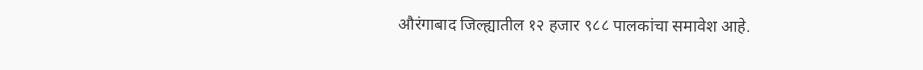औरंगाबाद जिल्ह्यातील १२ हजार ९८८ पालकांचा समावेश आहे.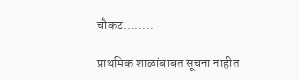चौकट........

प्राथमिक शाळांबाबत सूचना नाहीत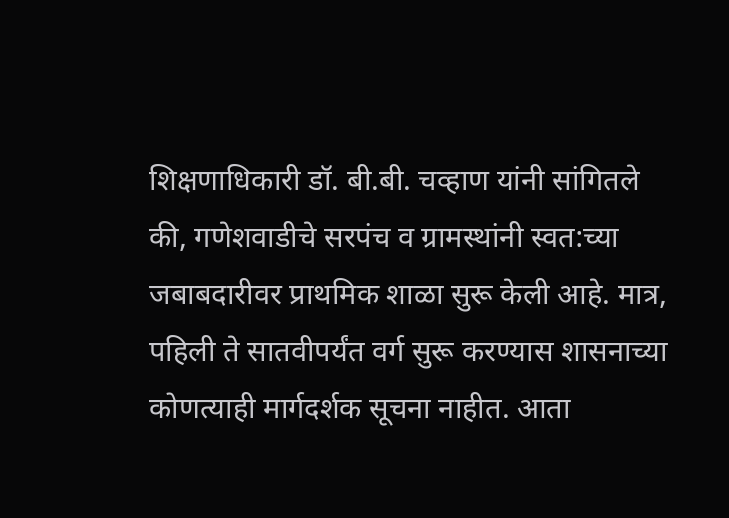शिक्षणाधिकारी डॉ. बी.बी. चव्हाण यांनी सांगितले की, गणेशवाडीचे सरपंच व ग्रामस्थांनी स्वत:च्या जबाबदारीवर प्राथमिक शाळा सुरू केली आहे. मात्र, पहिली ते सातवीपर्यंत वर्ग सुरू करण्यास शासनाच्या कोणत्याही मार्गदर्शक सूचना नाहीत. आता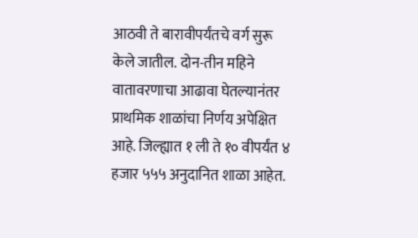आठवी ते बारावीपर्यंतचे वर्ग सुरू केले जातील. दोन-तीन महिने वातावरणाचा आढावा घेतल्यानंतर प्राथमिक शाळांचा निर्णय अपेक्षित आहे. जिल्ह्यात १ ली ते १० वीपर्यंत ४ हजार ५५५ अनुदानित शाळा आहेत.